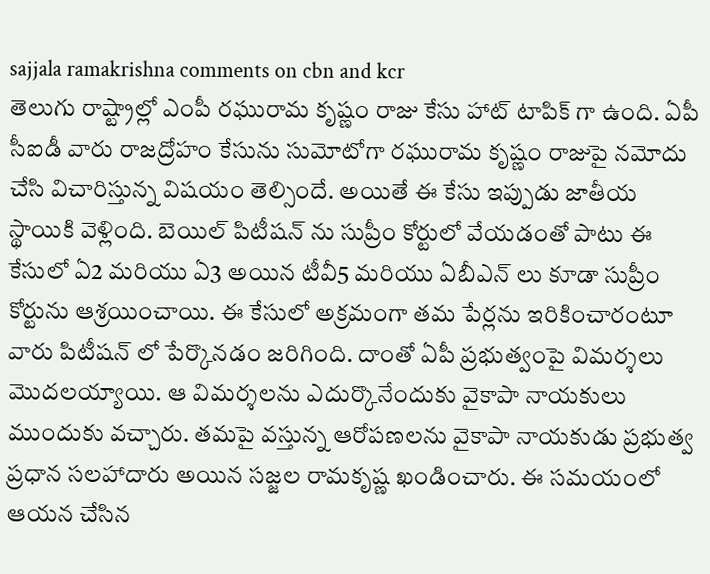sajjala ramakrishna comments on cbn and kcr
తెలుగు రాష్ట్రాల్లో ఎంపీ రఘురామ కృష్ణం రాజు కేసు హాట్ టాపిక్ గా ఉంది. ఏపీ సీఐడీ వారు రాజద్రోహం కేసును సుమోటోగా రఘురామ కృష్ణం రాజుపై నమోదు చేసి విచారిస్తున్న విషయం తెల్సిందే. అయితే ఈ కేసు ఇప్పుడు జాతీయ స్థాయికి వెళ్లింది. బెయిల్ పిటీషన్ ను సుప్రీం కోర్టులో వేయడంతో పాటు ఈ కేసులో ఏ2 మరియు ఏ3 అయిన టీవీ5 మరియు ఏబీఎన్ లు కూడా సుప్రీం కోర్టును ఆశ్రయించాయి. ఈ కేసులో అక్రమంగా తమ పేర్లను ఇరికించారంటూ వారు పిటీషన్ లో పేర్కొనడం జరిగింది. దాంతో ఏపీ ప్రభుత్వంపై విమర్శలు మొదలయ్యాయి. ఆ విమర్శలను ఎదుర్కొనేందుకు వైకాపా నాయకులు ముందుకు వచ్చారు. తమపై వస్తున్న ఆరోపణలను వైకాపా నాయకుడు ప్రభుత్వ ప్రధాన సలహాదారు అయిన సజ్జల రామకృష్ణ ఖండించారు. ఈ సమయంలో ఆయన చేసిన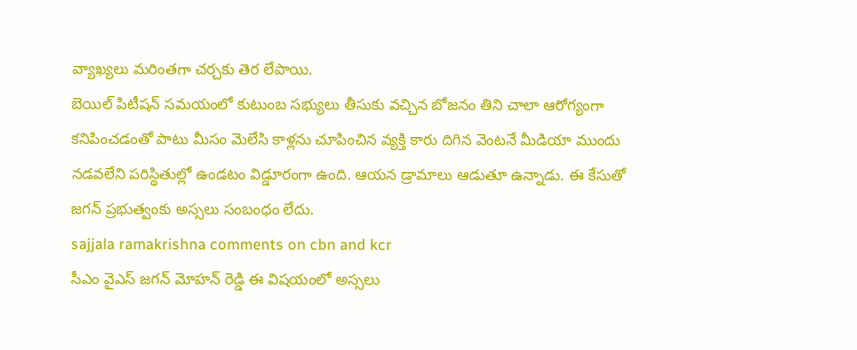వ్యాఖ్యలు మరింతగా చర్చకు తెర లేపాయి.
బెయిల్ పిటీషన్ సమయంలో కుటుంబ సభ్యులు తీసుకు వచ్చిన బోజనం తిని చాలా ఆరోగ్యంగా కనిపించడంతో పాటు మీసం మెలేసి కాళ్లను చూపించిన వ్యక్తి కారు దిగిన వెంటనే మీడియా ముందు నడవలేని పరిస్థితుల్లో ఉండటం విడ్డూరంగా ఉంది. ఆయన డ్రామాలు ఆడుతూ ఉన్నాడు. ఈ కేసుతో జగన్ ప్రభుత్వంకు అస్సలు సంబంధం లేదు.
sajjala ramakrishna comments on cbn and kcr
సీఎం వైఎస్ జగన్ మోహన్ రెడ్డి ఈ విషయంలో అస్సలు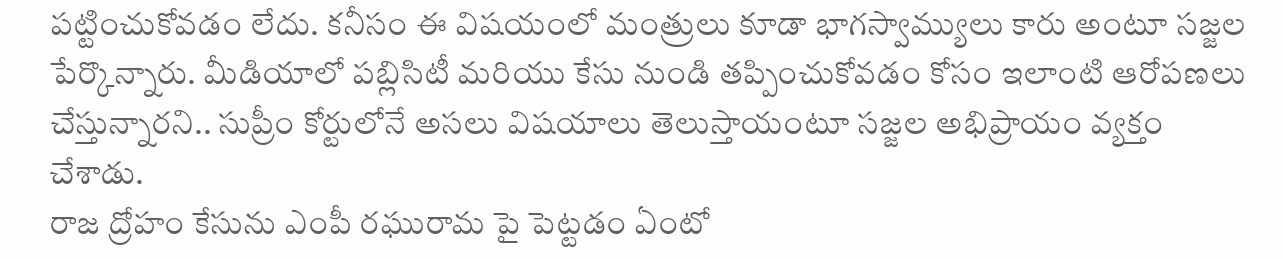పట్టించుకోవడం లేదు. కనీసం ఈ విషయంలో మంత్రులు కూడా భాగస్వామ్యులు కారు అంటూ సజ్జల పేర్కొన్నారు. మీడియాలో పబ్లిసిటీ మరియు కేసు నుండి తప్పించుకోవడం కోసం ఇలాంటి ఆరోపణలు చేస్తున్నారని.. సుప్రీం కోర్టులోనే అసలు విషయాలు తెలుస్తాయంటూ సజ్జల అభిప్రాయం వ్యక్తం చేశాడు.
రాజ ద్రోహం కేసును ఎంపీ రఘురామ పై పెట్టడం ఏంటో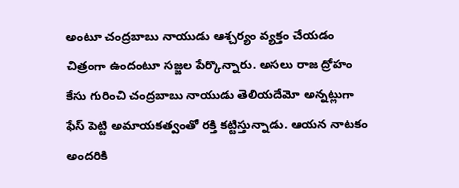అంటూ చంద్రబాబు నాయుడు ఆశ్చర్యం వ్యక్తం చేయడం చిత్రంగా ఉందంటూ సజ్జల పేర్కొన్నారు. అసలు రాజ ద్రోహం కేసు గురించి చంద్రబాబు నాయుడు తెలియదేమో అన్నట్లుగా ఫేస్ పెట్టి అమాయకత్వంతో రక్తి కట్టిస్తున్నాడు. ఆయన నాటకం అందరికి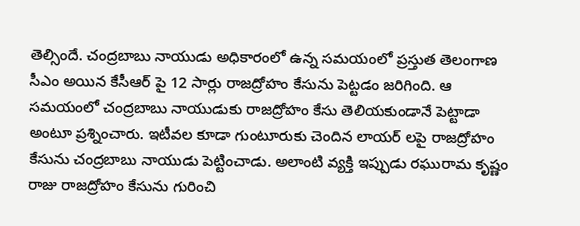తెల్సిందే. చంద్రబాబు నాయుడు అధికారంలో ఉన్న సమయంలో ప్రస్తుత తెలంగాణ సీఎం అయిన కేసీఆర్ పై 12 సార్లు రాజద్రోహం కేసును పెట్టడం జరిగింది. ఆ సమయంలో చంద్రబాబు నాయుడుకు రాజద్రోహం కేసు తెలియకుండానే పెట్టాడా అంటూ ప్రశ్నించారు. ఇటీవల కూడా గుంటూరుకు చెందిన లాయర్ లపై రాజద్రోహం కేసును చంద్రబాబు నాయుడు పెట్టించాడు. అలాంటి వ్యక్తి ఇప్పుడు రఘురామ కృష్ణం రాజు రాజద్రోహం కేసును గురించి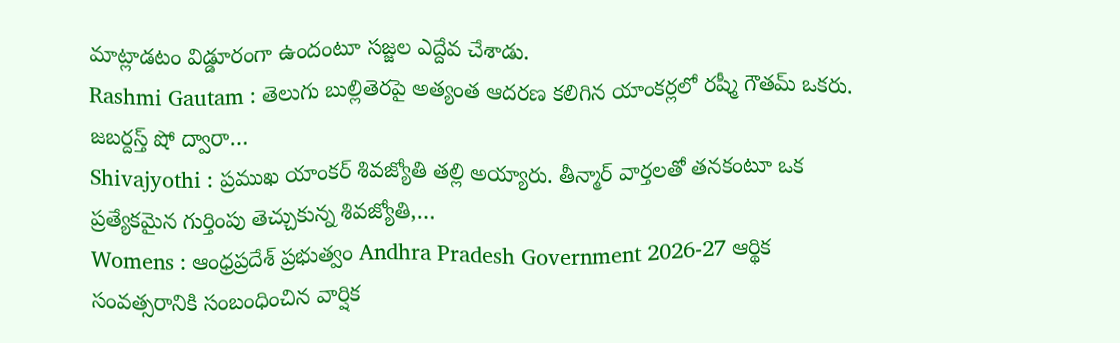మాట్లాడటం విడ్డూరంగా ఉందంటూ సజ్జల ఎద్దేవ చేశాడు.
Rashmi Gautam : తెలుగు బుల్లితెరపై అత్యంత ఆదరణ కలిగిన యాంకర్లలో రష్మీ గౌతమ్ ఒకరు. జబర్దస్త్ షో ద్వారా…
Shivajyothi : ప్రముఖ యాంకర్ శివజ్యోతి తల్లి అయ్యారు. తీన్మార్ వార్తలతో తనకంటూ ఒక ప్రత్యేకమైన గుర్తింపు తెచ్చుకున్న శివజ్యోతి,…
Womens : ఆంధ్రప్రదేశ్ ప్రభుత్వం Andhra Pradesh Government 2026-27 ఆర్థిక సంవత్సరానికి సంబంధించిన వార్షిక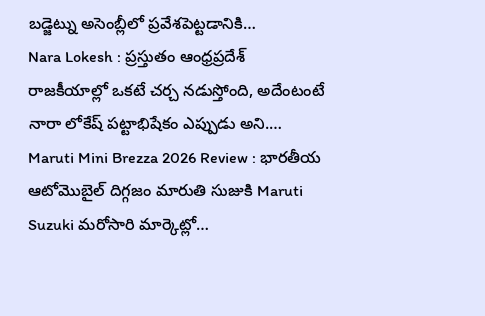బడ్జెట్ను అసెంబ్లీలో ప్రవేశపెట్టడానికి…
Nara Lokesh : ప్రస్తుతం ఆంధ్రప్రదేశ్ రాజకీయాల్లో ఒకటే చర్చ నడుస్తోంది, అదేంటంటే నారా లోకేష్ పట్టాభిషేకం ఎప్పుడు అని.…
Maruti Mini Brezza 2026 Review : భారతీయ ఆటోమొబైల్ దిగ్గజం మారుతి సుజుకి Maruti Suzuki మరోసారి మార్కెట్లో…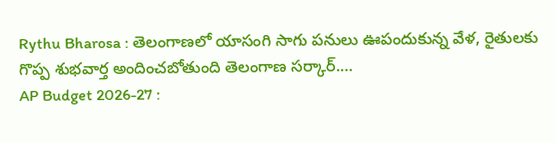Rythu Bharosa : తెలంగాణలో యాసంగి సాగు పనులు ఊపందుకున్న వేళ, రైతులకు గొప్ప శుభవార్త అందించబోతుంది తెలంగాణ సర్కార్.…
AP Budget 2026-27 :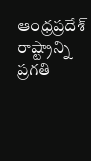ఆంధ్రప్రదేశ్ రాష్ట్రాన్ని ప్రగతి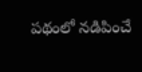పథంలో నడిపించే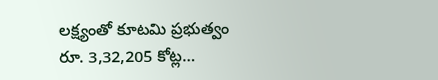లక్ష్యంతో కూటమి ప్రభుత్వం రూ. 3,32,205 కోట్ల…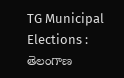TG Municipal Elections : తెలంగాణ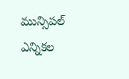మున్సిపల్ ఎన్నికల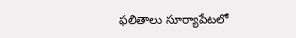ఫలితాలు సూర్యాపేటలో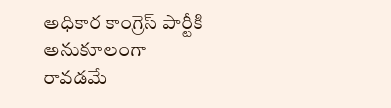అధికార కాంగ్రెస్ పార్టీకి అనుకూలంగా రావడమే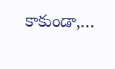కాకుండా,…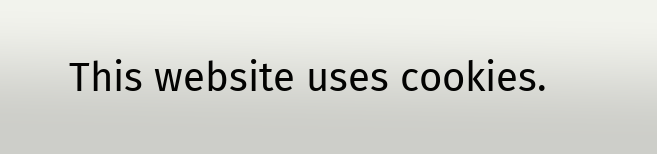This website uses cookies.